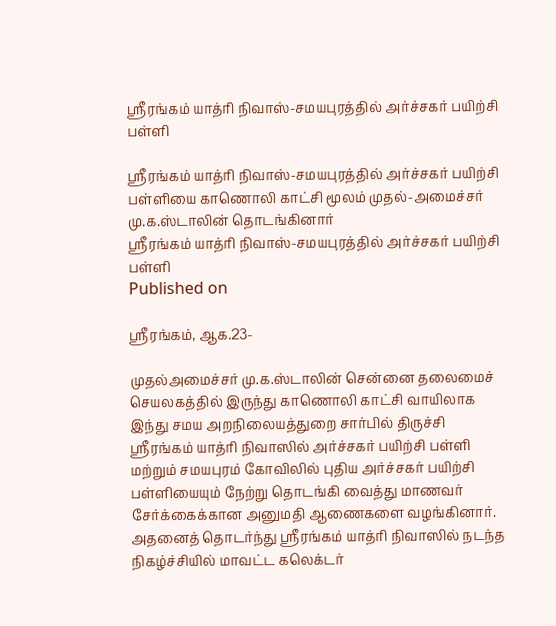ஸ்ரீரங்கம் யாத்ரி நிவாஸ்-சமயபுரத்தில் அர்ச்சகர் பயிற்சி பள்ளி

ஸ்ரீரங்கம் யாத்ரி நிவாஸ்-சமயபுரத்தில் அர்ச்சகர் பயிற்சி பள்ளியை காணொலி காட்சி மூலம் முதல்-அமைச்சர் மு.க.ஸ்டாலின் தொடங்கினார்
ஸ்ரீரங்கம் யாத்ரி நிவாஸ்-சமயபுரத்தில் அர்ச்சகர் பயிற்சி பள்ளி
Published on

ஸ்ரீரங்கம், ஆக.23-

முதல்அமைச்சர் மு.க.ஸ்டாலின் சென்னை தலைமைச் செயலகத்தில் இருந்து காணொலி காட்சி வாயிலாக இந்து சமய அறநிலையத்துறை சார்பில் திருச்சி ஸ்ரீரங்கம் யாத்ரி நிவாஸில் அர்ச்சகர் பயிற்சி பள்ளி மற்றும் சமயபுரம் கோவிலில் புதிய அர்ச்சகர் பயிற்சி பள்ளியையும் நேற்று தொடங்கி வைத்து மாணவர் சேர்க்கைக்கான அனுமதி ஆணைகளை வழங்கினார். அதனைத் தொடர்ந்து ஸ்ரீரங்கம் யாத்ரி நிவாஸில் நடந்த நிகழ்ச்சியில் மாவட்ட கலெக்டர்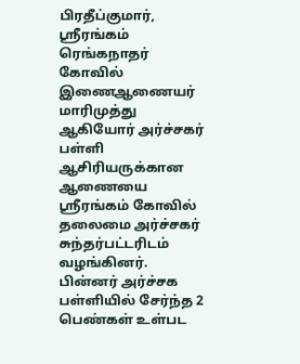பிரதீப்குமார், ஸ்ரீரங்கம் ரெங்கநாதர் கோவில் இணைஆணையர் மாரிமுத்து ஆகியோர் அர்ச்சகர் பள்ளி ஆசிரியருக்கான ஆணையை ஸ்ரீரங்கம் கோவில் தலைமை அர்ச்சகர் சுந்தர்பட்டரிடம் வழங்கினர். பின்னர் அர்ச்சக பள்ளியில் சேர்ந்த 2 பெண்கள் உள்பட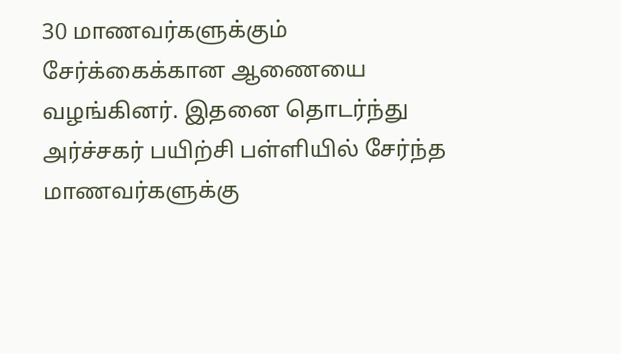30 மாணவர்களுக்கும் சேர்க்கைக்கான ஆணையை வழங்கினர். இதனை தொடர்ந்து அர்ச்சகர் பயிற்சி பள்ளியில் சேர்ந்த மாணவர்களுக்கு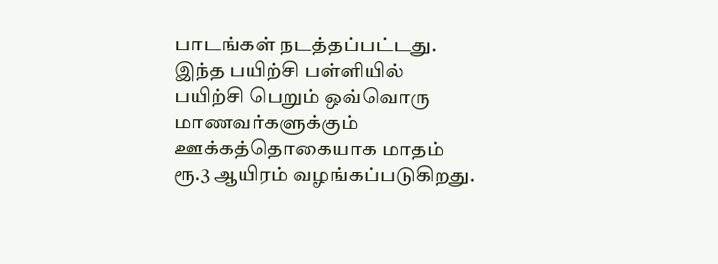பாடங்கள் நடத்தப்பட்டது. இந்த பயிற்சி பள்ளியில் பயிற்சி பெறும் ஒவ்வொரு மாணவர்களுக்கும் ஊக்கத்தொகையாக மாதம் ரூ.3 ஆயிரம் வழங்கப்படுகிறது.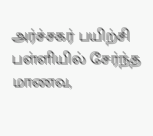அர்ச்சகர் பயிற்சி பள்ளியில் சேர்ந்த மாணவ,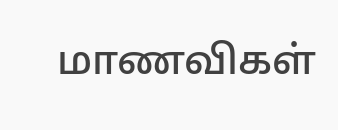மாணவிகள்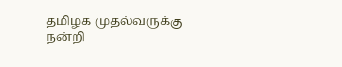தமிழக முதல்வருக்கு நன்றி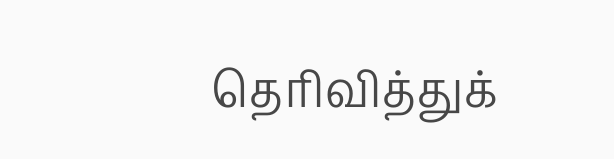தெரிவித்துக்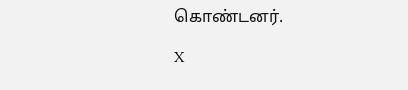கொண்டனர்.

X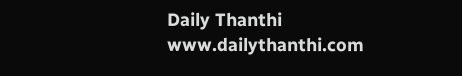Daily Thanthi
www.dailythanthi.com